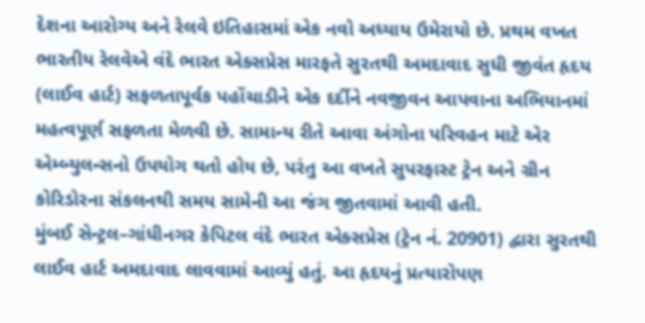દેશના આરોગ્ય અને રેલવે ઇતિહાસમાં એક નવો અધ્યાય ઉમેરાયો છે. પ્રથમ વખત ભારતીય રેલવેએ વંદે ભારત એક્સપ્રેસ મારફતે સુરતથી અમદાવાદ સુધી જીવંત હૃદય (લાઈવ હાર્ટ) સફળતાપૂર્વક પહોંચાડીને એક દર્દીને નવજીવન આપવાના અભિયાનમાં મહત્વપૂર્ણ સફળતા મેળવી છે. સામાન્ય રીતે આવા અંગોના પરિવહન માટે એર એમ્બ્યુલન્સનો ઉપયોગ થતો હોય છે, પરંતુ આ વખતે સુપરફાસ્ટ ટ્રેન અને ગ્રીન કોરિડોરના સંકલનથી સમય સામેની આ જંગ જીતવામાં આવી હતી.
મુંબઈ સેન્ટ્રલ–ગાંધીનગર કેપિટલ વંદે ભારત એક્સપ્રેસ (ટ્રેન નં. 20901) દ્વારા સુરતથી લાઈવ હાર્ટ અમદાવાદ લાવવામાં આવ્યું હતું. આ હૃદયનું પ્રત્યારોપણ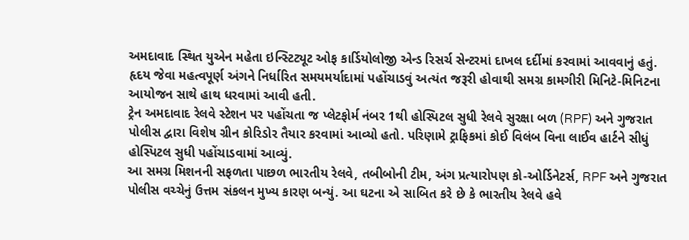અમદાવાદ સ્થિત યુએન મહેતા ઇન્સ્ટિટ્યૂટ ઓફ કાર્ડિયોલોજી એન્ડ રિસર્ચ સેન્ટરમાં દાખલ દર્દીમાં કરવામાં આવવાનું હતું. હૃદય જેવા મહત્વપૂર્ણ અંગને નિર્ધારિત સમયમર્યાદામાં પહોંચાડવું અત્યંત જરૂરી હોવાથી સમગ્ર કામગીરી મિનિટે-મિનિટના આયોજન સાથે હાથ ધરવામાં આવી હતી.
ટ્રેન અમદાવાદ રેલવે સ્ટેશન પર પહોંચતા જ પ્લેટફોર્મ નંબર 1થી હોસ્પિટલ સુધી રેલવે સુરક્ષા બળ (RPF) અને ગુજરાત પોલીસ દ્વારા વિશેષ ગ્રીન કોરિડોર તૈયાર કરવામાં આવ્યો હતો. પરિણામે ટ્રાફિકમાં કોઈ વિલંબ વિના લાઈવ હાર્ટને સીધું હોસ્પિટલ સુધી પહોંચાડવામાં આવ્યું.
આ સમગ્ર મિશનની સફળતા પાછળ ભારતીય રેલવે, તબીબોની ટીમ, અંગ પ્રત્યારોપણ કો-ઓર્ડિનેટર્સ, RPF અને ગુજરાત પોલીસ વચ્ચેનું ઉત્તમ સંકલન મુખ્ય કારણ બન્યું. આ ઘટના એ સાબિત કરે છે કે ભારતીય રેલવે હવે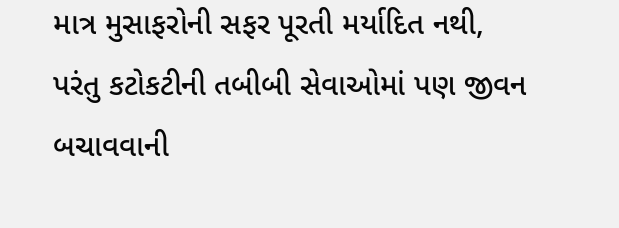માત્ર મુસાફરોની સફર પૂરતી મર્યાદિત નથી, પરંતુ કટોકટીની તબીબી સેવાઓમાં પણ જીવન બચાવવાની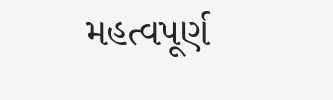મહત્વપૂર્ણ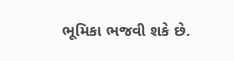ભૂમિકા ભજવી શકે છે.